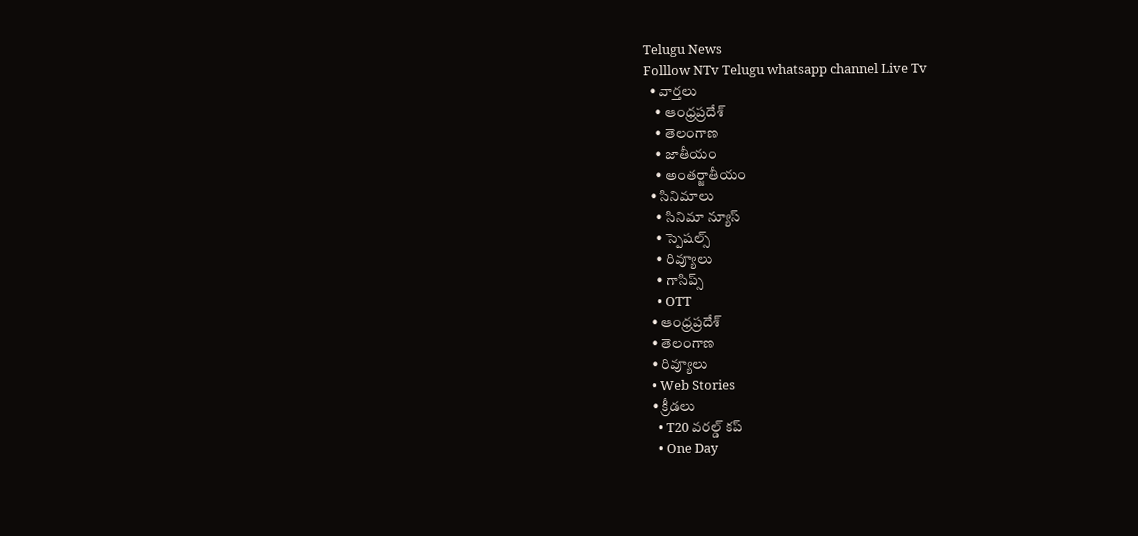Telugu News
Folllow NTv Telugu whatsapp channel Live Tv
  • వార్తలు
    • ఆంధ్రప్రదేశ్
    • తెలంగాణ
    • జాతీయం
    • అంతర్జాతీయం
  • సినిమాలు
    • సినిమా న్యూస్
    • స్పెషల్స్
    • రివ్యూలు
    • గాసిప్స్
    • OTT
  • ఆంధ్రప్రదేశ్
  • తెలంగాణ
  • రివ్యూలు
  • Web Stories
  • క్రీడలు
    • T20 వరల్డ్ కప్
    • One Day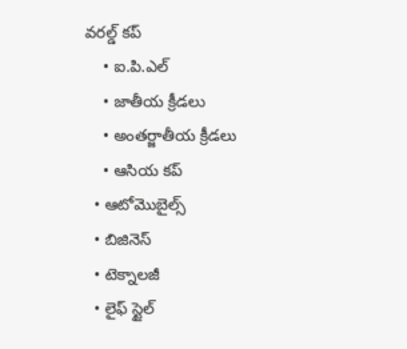వరల్డ్ కప్
    • ఐ.పి.ఎల్
    • జాతీయ క్రీడలు
    • అంతర్జాతీయ క్రీడలు
    • ఆసియ కప్
  • ఆటోమొబైల్స్
  • బిజినెస్‌
  • టెక్నాలజీ
  • లైఫ్ స్టైల్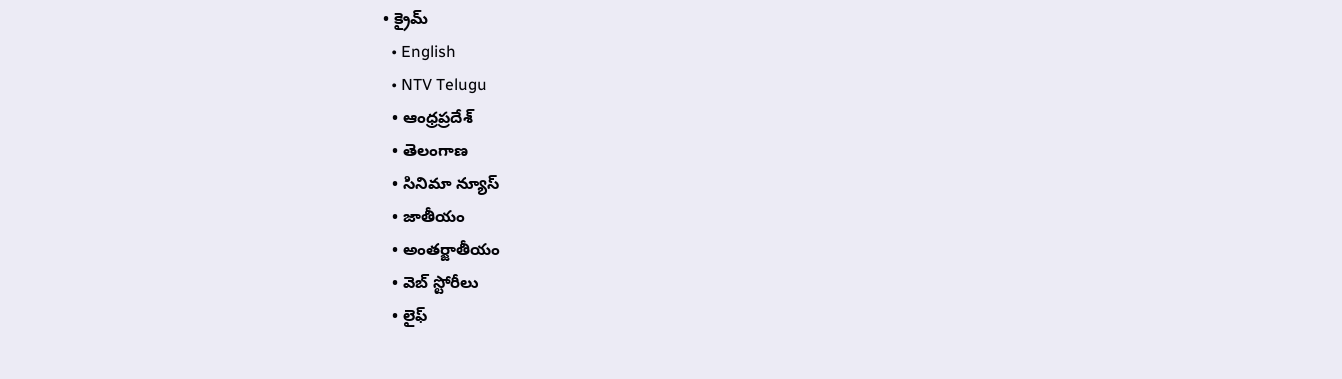• క్రైమ్
  • English
  • NTV Telugu
  • ఆంధ్రప్రదేశ్
  • తెలంగాణ
  • సినిమా న్యూస్
  • జాతీయం
  • అంతర్జాతీయం
  • వెబ్ స్టోరీలు
  • లైఫ్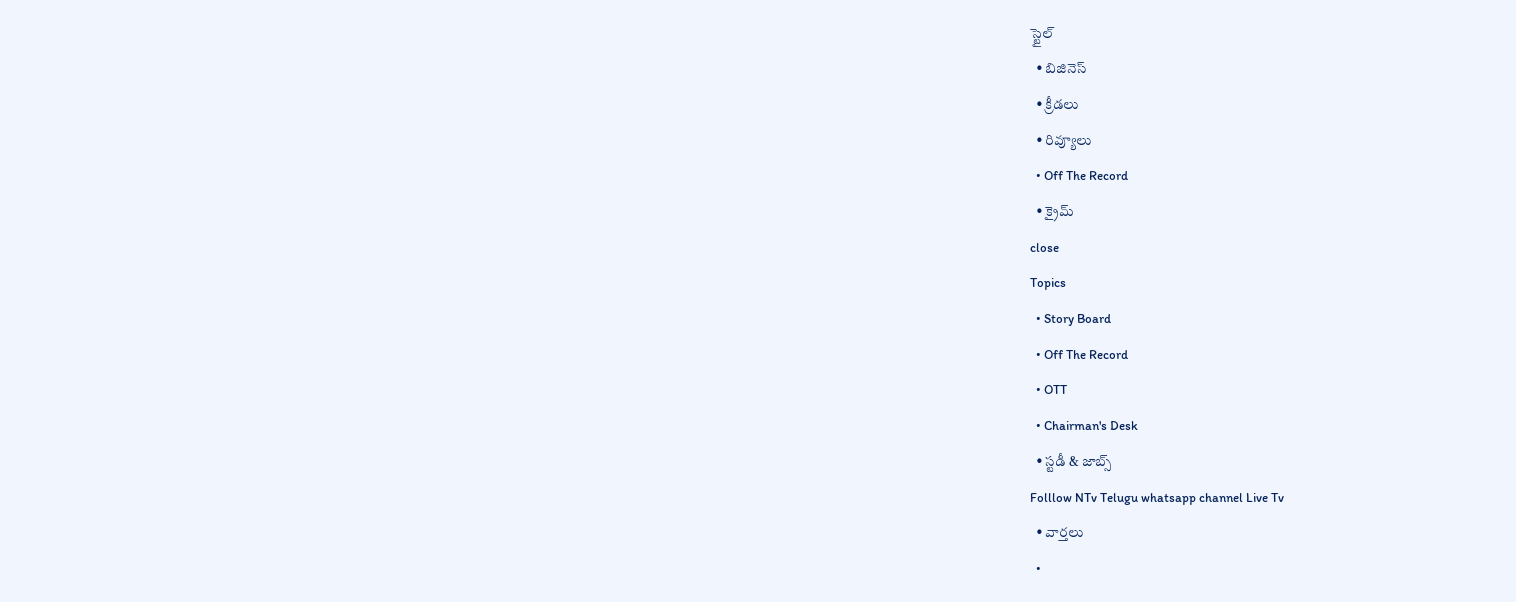స్టైల్
  • బిజినెస్‌
  • క్రీడలు
  • రివ్యూలు
  • Off The Record
  • క్రైమ్
close
Topics
  • Story Board
  • Off The Record
  • OTT
  • Chairman's Desk
  • స్టడీ & జాబ్స్
Folllow NTv Telugu whatsapp channel Live Tv
  • వార్తలు
  •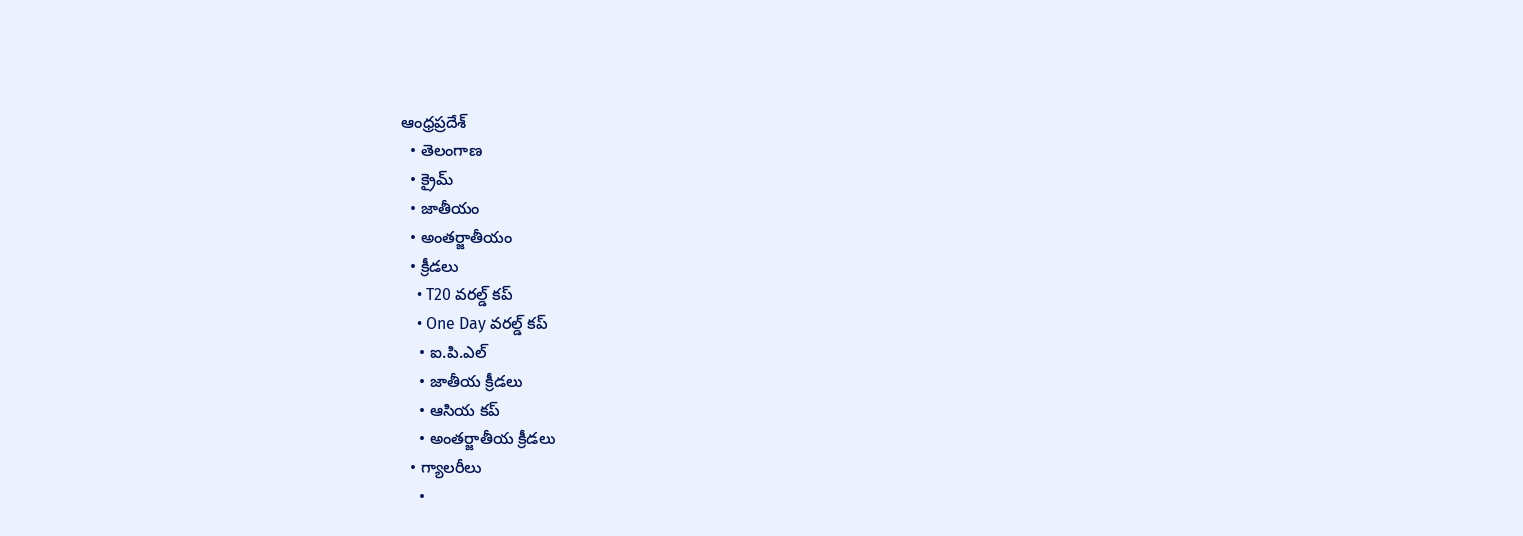ఆంధ్రప్రదేశ్
  • తెలంగాణ
  • క్రైమ్
  • జాతీయం
  • అంతర్జాతీయం
  • క్రీడలు
    • T20 వరల్డ్ కప్
    • One Day వరల్డ్ కప్
    • ఐ.పి.ఎల్
    • జాతీయ క్రీడలు
    • ఆసియ కప్
    • అంతర్జాతీయ క్రీడలు
  • గ్యాలరీలు
    •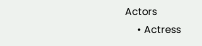Actors
    • Actress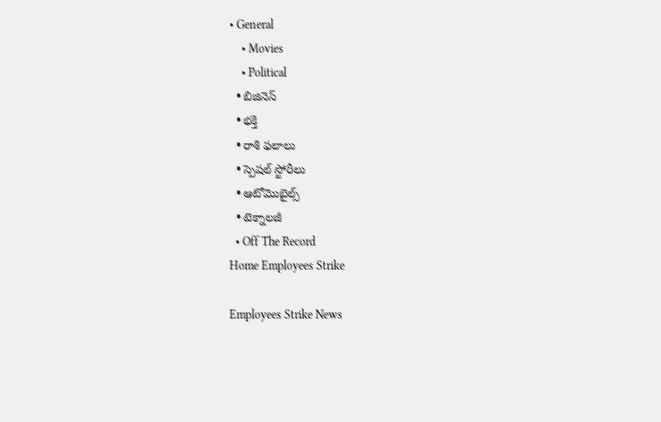• General
    • Movies
    • Political
  • బిజినెస్‌
  • భక్తి
  • రాశి ఫలాలు
  • స్పెషల్‌ స్టోరీలు
  • ఆటోమొబైల్స్
  • టెక్నాలజీ
  • Off The Record
Home Employees Strike

Employees Strike News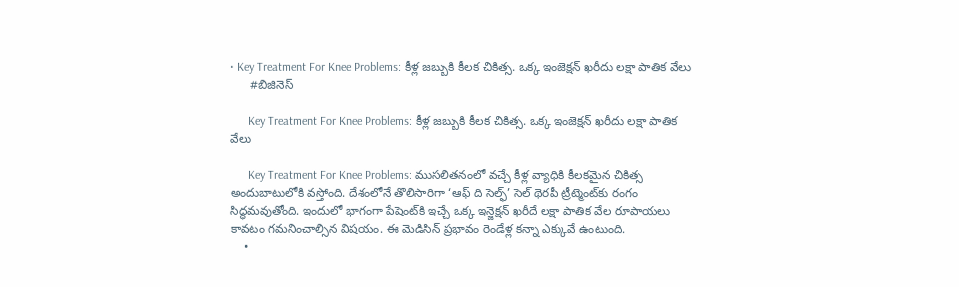• Key Treatment For Knee Problems: కీళ్ల జబ్బుకి కీలక చికిత్స. ఒక్క ఇంజెక్షన్‌ ఖరీదు లక్షా పాతిక వేలు
      #బిజినెస్‌

      Key Treatment For Knee Problems: కీళ్ల జబ్బుకి కీలక చికిత్స. ఒక్క ఇంజెక్షన్‌ ఖరీదు లక్షా పాతిక వేలు

      Key Treatment For Knee Problems: ముసలితనంలో వచ్చే కీళ్ల వ్యాధికి కీలకమైన చికిత్స అందుబాటులోకి వస్తోంది. దేశంలోనే తొలిసారిగా ‘ఆఫ్‌ ది సెల్ఫ్‌’ సెల్ థెరపీ ట్రీట్మెంట్‌కు రంగం సిద్ధమవుతోంది. ఇందులో భాగంగా పేషెంట్‌కి ఇచ్చే ఒక్క ఇన్జెక్షన్ ఖరీదే లక్షా పాతిక వేల రూపాయలు కావటం గమనించాల్సిన విషయం. ఈ మెడిసిన్‌ ప్రభావం రెండేళ్ల కన్నా ఎక్కువే ఉంటుంది.
    •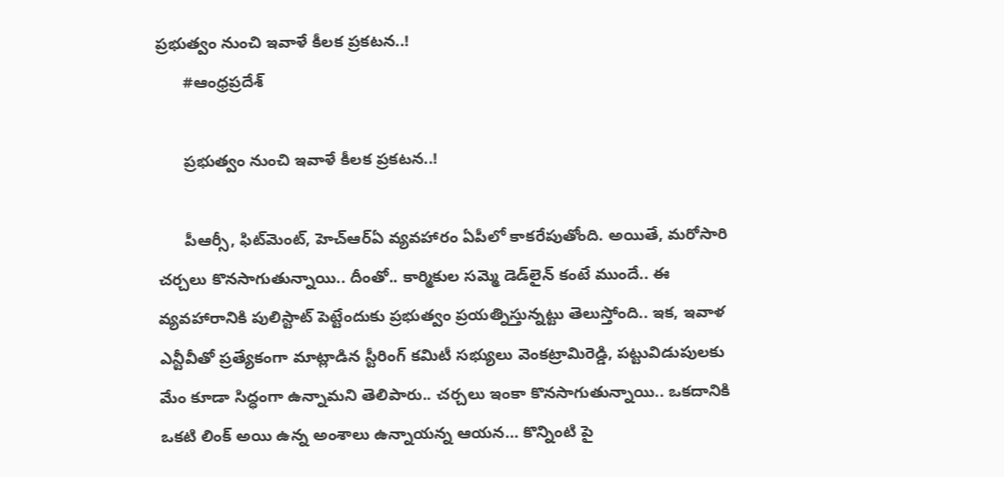ప్రభుత్వం నుంచి ఇవాళే కీలక ప్రకటన..!
      #ఆంధ్రప్రదేశ్

      ప్రభుత్వం నుంచి ఇవాళే కీలక ప్రకటన..!

      పీఆర్సీ, ఫిట్‌మెంట్‌, హెచ్ఆర్ఏ వ్య‌వ‌హారం ఏపీలో కాక‌రేపుతోంది. అయితే, మ‌రోసారి చ‌ర్చ‌లు కొన‌సాగుతున్నాయి.. దీంతో.. కార్మికుల స‌మ్మె డెడ్‌లైన్ కంటే ముందే.. ఈ వ్య‌వ‌హారానికి పులిస్టాట్ పెట్టేందుకు ప్ర‌భుత్వం ప్ర‌య‌త్నిస్తున్న‌ట్టు తెలుస్తోంది.. ఇక‌, ఇవాళ ఎన్టీవీతో ప్ర‌త్యేకంగా మాట్లాడిన స్టీరింగ్ కమిటీ సభ్యులు వెంకట్రామిరెడ్డి, పట్టువిడుపులకు మేం కూడా సిద్ధంగా ఉన్నామ‌ని తెలిపారు.. చర్చలు ఇంకా కొనసాగుతున్నాయి.. ఒకదానికి ఒకటి లింక్ అయి ఉన్న అంశాలు ఉన్నాయ‌న్న ఆయ‌న‌… కొన్నింటి పై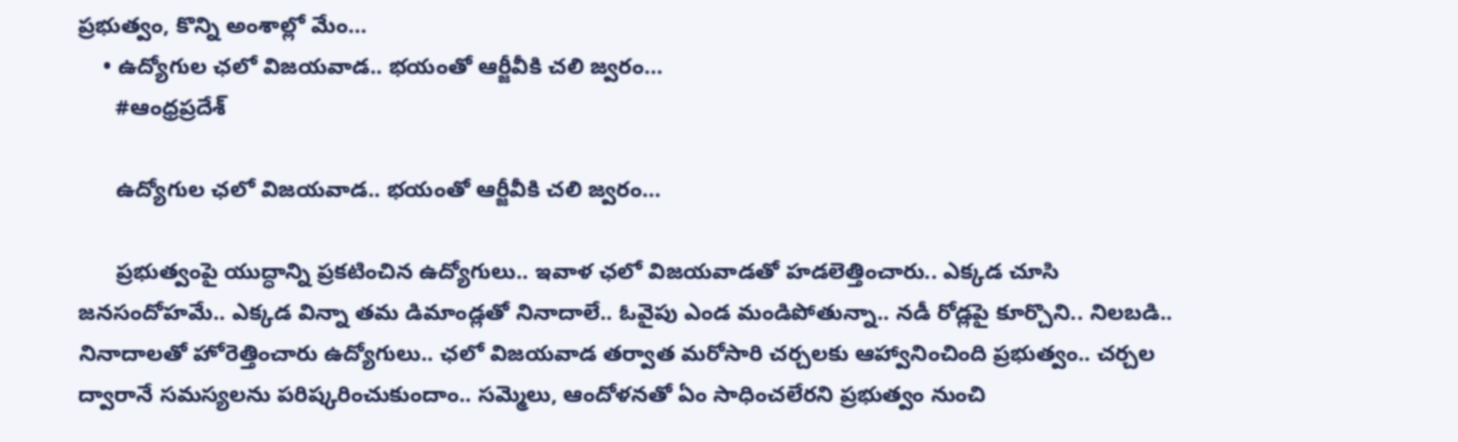ప్రభుత్వం, కొన్ని అంశాల్లో మేం…
    • ఉద్యోగుల ఛ‌లో విజ‌య‌వాడ‌.. భ‌యంతో ఆర్జీవీకి చ‌లి జ్వ‌రం…
      #ఆంధ్రప్రదేశ్

      ఉద్యోగుల ఛ‌లో విజ‌య‌వాడ‌.. భ‌యంతో ఆర్జీవీకి చ‌లి జ్వ‌రం…

      ప్ర‌భుత్వంపై యుద్ధాన్ని ప్ర‌క‌టించిన ఉద్యోగులు.. ఇవాళ ఛ‌లో విజ‌య‌వాడ‌తో హ‌డ‌లెత్తించారు.. ఎక్క‌డ చూసి జ‌న‌సందోహ‌మే.. ఎక్క‌డ విన్నా త‌మ డిమాండ్ల‌తో నినాదాలే.. ఓవైపు ఎండ మండిపోతున్నా.. న‌డీ రోడ్ల‌పై కూర్చొని.. నిల‌బ‌డి.. నినాదాల‌తో హోరెత్తించారు ఉద్యోగులు.. ఛ‌లో విజ‌య‌వాడ త‌ర్వాత మ‌రోసారి చ‌ర్చ‌ల‌కు ఆహ్వానించింది ప్ర‌భుత్వం.. చ‌ర్చ‌ల ద్వారానే స‌మ‌స్య‌ల‌ను ప‌రిష్క‌రించుకుందాం.. స‌మ్మెలు, ఆందోళ‌న‌తో ఏం సాధించ‌లేర‌ని ప్ర‌భుత్వం నుంచి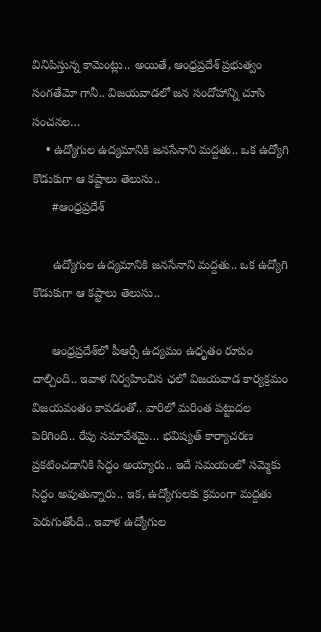వినిపిస్తున్న కామెంట్లు.. అయితే, ఆంధ్ర‌ప్ర‌దేశ్ ప్ర‌భుత్వం సంగ‌తేమో గానీ.. విజయవాడలో జన సందోహాన్ని చూసి సంచ‌న‌ల…
    • ఉద్యోగుల ఉద్యమానికి జ‌న‌సేనాని మ‌ద్ద‌తు.. ఒక ఉద్యోగి కొడుకుగా ఆ కష్టాలు తెలుసు..
      #ఆంధ్రప్రదేశ్

      ఉద్యోగుల ఉద్యమానికి జ‌న‌సేనాని మ‌ద్ద‌తు.. ఒక ఉద్యోగి కొడుకుగా ఆ కష్టాలు తెలుసు..

      ఆంధ్ర‌ప్ర‌దేశ్‌లో పీఆర్సీ ఉద్య‌మం ఉధృతం రూపం దాల్చింది.. ఇవాళ నిర్వ‌హించిన ఛ‌లో విజ‌య‌వాడ కార్య‌క్ర‌మం విజ‌య‌వంతం కావ‌డంతో.. వారిలో మ‌రింత ప‌ట్టుద‌ల పెరిగింది.. రేపు స‌మావేశ‌మై… భ‌విష్య‌త్ కార్యాచ‌ర‌ణ ప్ర‌క‌టించ‌డానికి సిద్ధం అయ్యారు.. ఇదే స‌మ‌యంలో స‌మ్మెకు సిద్ధం అవుతున్నారు.. ఇక‌, ఉద్యోగుల‌కు క్ర‌మంగా మ‌ద్ద‌తు పెరుగుతోంది.. ఇవాళ ఉద్యోగుల‌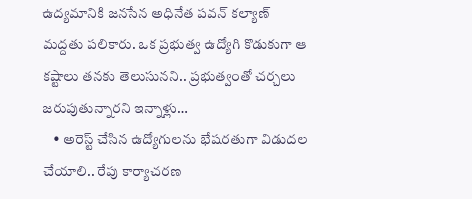ఉద్యమానికి జనసేన అధినేత పవన్ కల్యాణ్ మద్దతు పలికారు. ఒక ప్రభుత్వ ఉద్యోగి కొడుకుగా ఆ కష్టాలు తనకు తెలుసునని.. ప్రభుత్వంతో చర్చలు జరుపుతున్నారని ఇన్నాళ్లు…
    • అరెస్ట్ చేసిన ఉద్యోగులను భేషరతుగా‌ విడుదల చేయాలి.. రేపు కార్యాచ‌ర‌ణ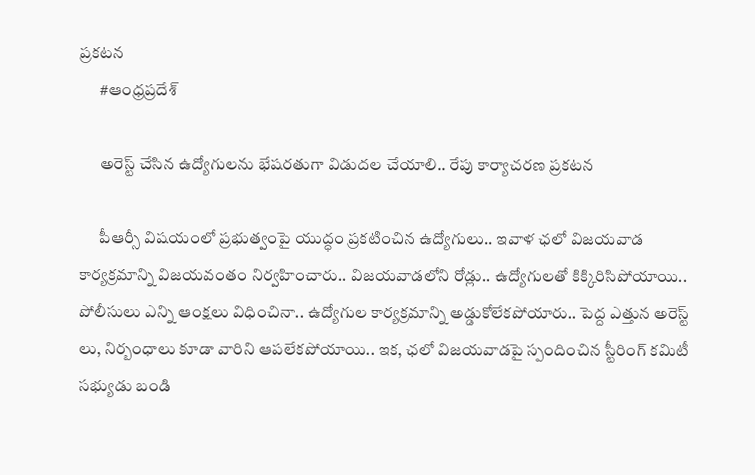ప్ర‌క‌ట‌న‌
      #ఆంధ్రప్రదేశ్

      అరెస్ట్ చేసిన ఉద్యోగులను భేషరతుగా‌ విడుదల చేయాలి.. రేపు కార్యాచ‌ర‌ణ ప్ర‌క‌ట‌న‌

      పీఆర్సీ విష‌యంలో ప్ర‌భుత్వంపై యుద్ధం ప్ర‌క‌టించిన ఉద్యోగులు.. ఇవాళ ఛ‌లో విజ‌య‌వాడ కార్య‌క్ర‌మాన్ని విజ‌య‌వంతం నిర్వ‌హించారు.. విజ‌య‌వాడ‌లోని రోడ్లు.. ఉద్యోగుల‌తో కిక్కిరిసిపోయాయి.. పోలీసులు ఎన్ని ఆంక్ష‌లు విధించినా.. ఉద్యోగుల కార్య‌క్ర‌మాన్ని అడ్డుకోలేక‌పోయారు.. పెద్ద ఎత్తున అరెస్ట్ లు, నిర్బంధాలు కూడా వారిని ఆప‌లేక‌పోయాయి.. ఇక‌, ఛ‌లో విజ‌య‌వాడ‌పై స్పందించిన స్టీరింగ్ కమిటీ సభ్యుడు బండి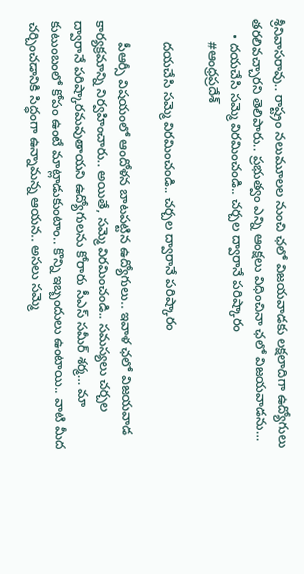శ్రీనివాసరావు.. రాష్ట్రం నలుమూలల నుంచి ఛలో విజయవాడకు లక్షలాదిగా ఉద్యోగులు త‌ర‌లివ‌చ్చార‌ని తెలిపారు.. ప్రభుత్వం ఎన్ని ఆంక్షలు విధించినా ఛలో విజయవాడను…
    • ద‌య‌చేసి స‌మ్మె విర‌మించండి.. చ‌ర్చ‌ల ద్వారానే ప‌రిష్కారం
      #ఆంధ్రప్రదేశ్

      ద‌య‌చేసి స‌మ్మె విర‌మించండి.. చ‌ర్చ‌ల ద్వారానే ప‌రిష్కారం

      పీఆర్సీ విష‌యంలో ఆందోళ‌న బాట‌ప‌ట్టిన ఉద్యోగులు.. ఇవాళ ఛ‌లో విజ‌య‌వాడ కార్య‌క్ర‌మాన్ని నిర్వ‌హించారు.. అయితే, స‌మ్మె విర‌మించండి.. సమస్యలు చర్చల ద్వారానే పరిష్కారమవుతాయని ఉద్యోగుల‌ను కోరారు సీఎస్‌ సమీర్‌ శర్మ… మా కుటుంబంలో కోపం ఉంటే మాట్లాడుకుంటాం.. కొన్ని ఇబ్బందులు ఉంటాయి.. వాటి మీద చర్చించడానికి సిద్ధంగా ఉన్నామ‌న్న ఆయ‌న‌.. అస‌లు సమ్మె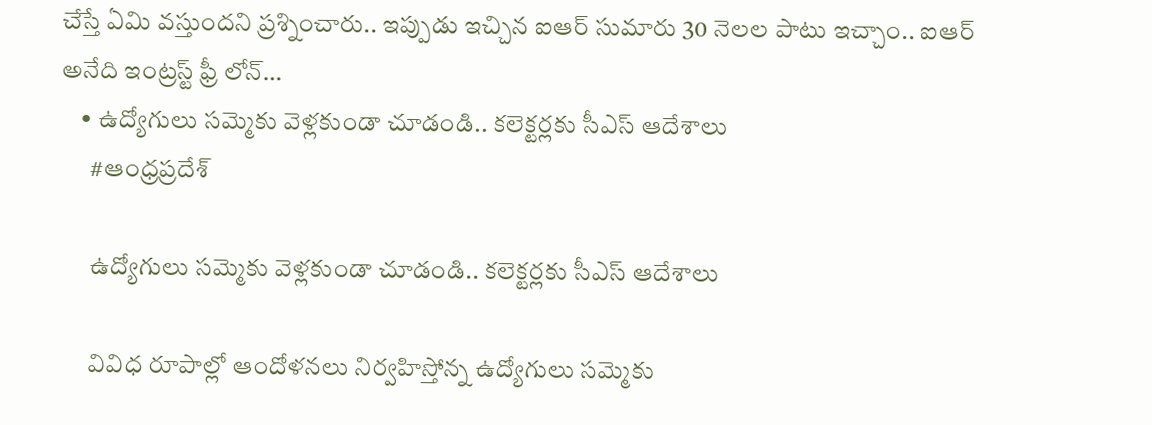చేస్తే ఏమి వ‌స్తుంద‌ని ప్ర‌శ్నించారు.. ఇప్పుడు ఇచ్చిన ఐఆర్ సుమారు 30 నెలల పాటు ఇచ్చాం.. ఐఆర్ అనేది ఇంట్రస్ట్ ఫ్రీ లోన్…
    • ఉద్యోగులు స‌మ్మెకు వెళ్ల‌కుండా చూడండి.. క‌లెక్ట‌ర్ల‌కు సీఎస్‌ ఆదేశాలు
      #ఆంధ్రప్రదేశ్

      ఉద్యోగులు స‌మ్మెకు వెళ్ల‌కుండా చూడండి.. క‌లెక్ట‌ర్ల‌కు సీఎస్‌ ఆదేశాలు

      వివిధ రూపాల్లో ఆందోళ‌న‌లు నిర్వ‌హిస్తోన్న‌ ఉద్యోగులు స‌మ్మెకు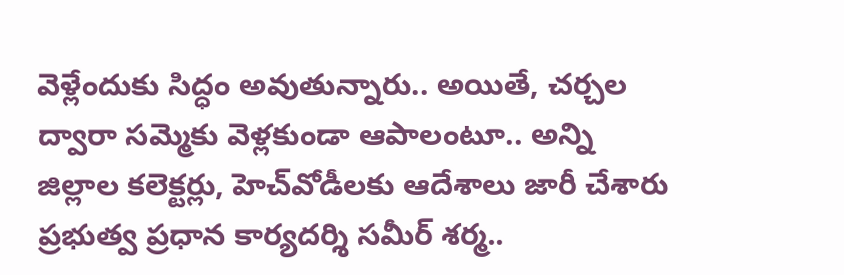వెళ్లేందుకు సిద్ధం అవుతున్నారు.. అయితే, చ‌ర్చ‌ల ద్వారా స‌మ్మెకు వెళ్ల‌కుండా ఆపాలంటూ.. అన్ని జిల్లాల క‌లెక్ట‌ర్లు, హెచ్‌వోడీల‌కు ఆదేశాలు జారీ చేశారు ప్ర‌భుత్వ ప్ర‌ధాన కార్య‌ద‌ర్శి సమీర్ శర్మ..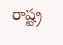రాష్ట్ర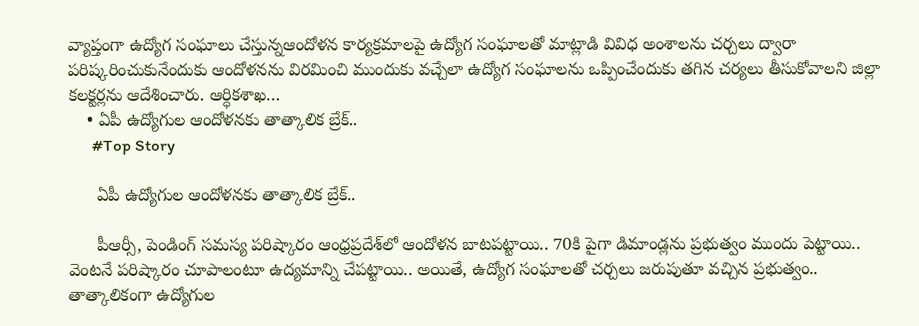వ్యాప్తంగా ఉద్యోగ సంఘాలు చేస్తున్నఆందోళన కార్యక్రమాలపై ఉద్యోగ సంఘాలతో మాట్లాడి వివిధ అంశాలను చర్చలు ద్వారా పరిష్కరించుకునేందుకు ఆందోళనను విరమించి ముందుకు వచ్చేలా ఉద్యోగ సంఘాలను ఒప్పించేందుకు తగిన చర్యలు తీసుకోవాలని జిల్లా కలక్టర్లను ఆదేశించారు. ఆర్ధికశాఖ…
    • ఏపీ ఉద్యోగుల ఆందోళనకు తాత్కాలిక బ్రేక్‌..
      #Top Story

      ఏపీ ఉద్యోగుల ఆందోళనకు తాత్కాలిక బ్రేక్‌..

      పీఆర్సీ, పెండింగ్‌ సమస్య పరిష్కారం ఆంధ్రప్రదేశ్‌లో ఆందోళన బాటపట్టాయి.. 70కి పైగా డిమాండ్లను ప్రభుత్వం ముందు పెట్టాయి.. వెంటనే పరిష్కారం చూపాలంటూ ఉద్యమాన్ని చేపట్టాయి.. అయితే, ఉద్యోగ సంఘాలతో చర్చలు జరుపుతూ వచ్చిన ప్రభుత్వం.. తాత్కాలికంగా ఉద్యోగుల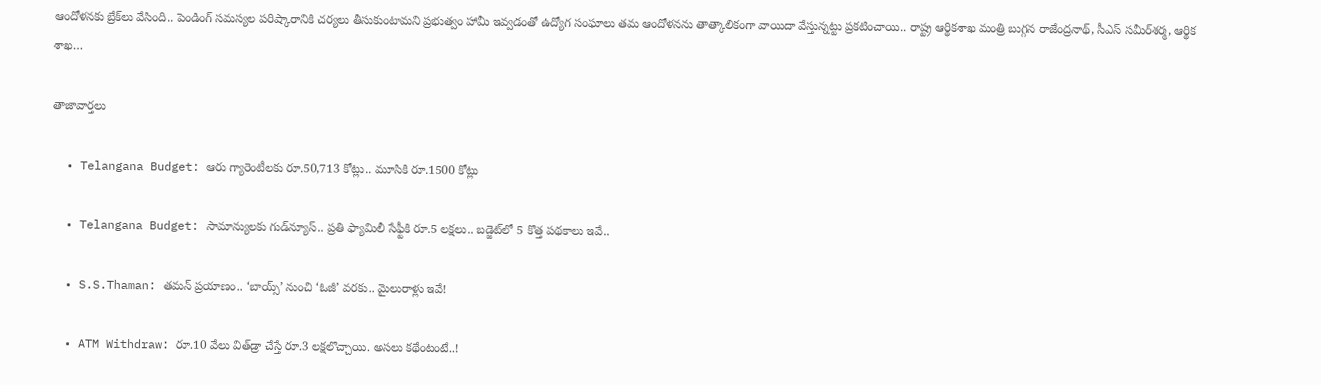ఆందోళనకు బ్రేక్‌లు వేసింది.. పెండింగ్‌ సమస్యల పరిష్కారానికి చర్యలు తీసుకుంటామని ప్రభుత్వం హామీ ఇవ్వడంతో ఉద్యోగ సంఘాలు తమ ఆందోళనను తాత్కాలికంగా వాయిదా వేస్తున్నట్టు ప్రకటించాయి.. రాష్ట్ర ఆర్థికశాఖ మంత్రి బుగ్గన రాజేంద్రనాథ్, సీఎస్ సమీర్‌శర్మ, ఆర్థిక శాఖ…

తాజావార్తలు

  • Telangana Budget: ఆరు గ్యారెంటీలకు రూ.50,713 కోట్లు.. మూసికి రూ.1500 కోట్లు

  • Telangana Budget: సామాన్యులకు గుడ్‌న్యూస్.. ప్రతి ఫ్యామిలీ సేఫ్టీకి రూ.5 లక్షలు.. బడ్జెట్‌లో 5 కొత్త పథకాలు ఇవే..

  • S.S.Thaman: తమన్ ప్రయాణం.. ‘బాయ్స్’ నుంచి ‘ఓజీ’ వరకు.. మైలురాళ్లు ఇవే!

  • ATM Withdraw: రూ.10 వేలు విత్‌డ్రా చేస్తే రూ.3 లక్షలొచ్చాయి. అసలు కథేంటంటే..!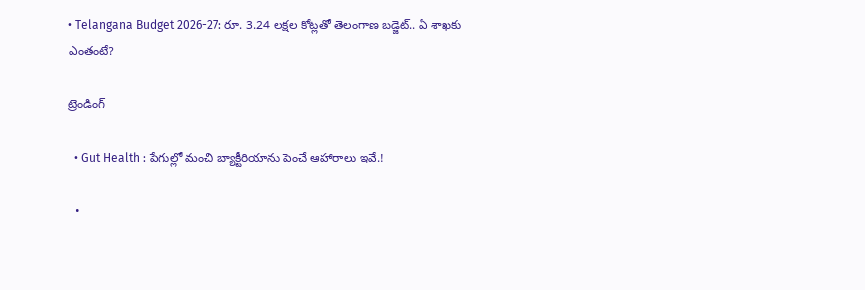• Telangana Budget 2026-27: రూ. 3.24 లక్షల కోట్లతో తెలంగాణ బడ్జెట్.. ఏ శాఖకు ఎంతంటే?

ట్రెండింగ్‌

  • Gut Health : పేగుల్లో మంచి బ్యాక్టీరియాను పెంచే ఆహారాలు ఇవే.!

  •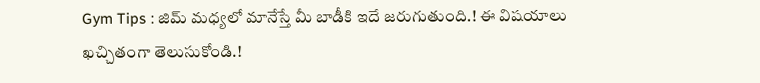Gym Tips : జిమ్ మధ్యలో మానేస్తే మీ బాడీకి ఇదే జరుగుతుంది.! ఈ విషయాలు ఖచ్చితంగా తెలుసుకోండి.!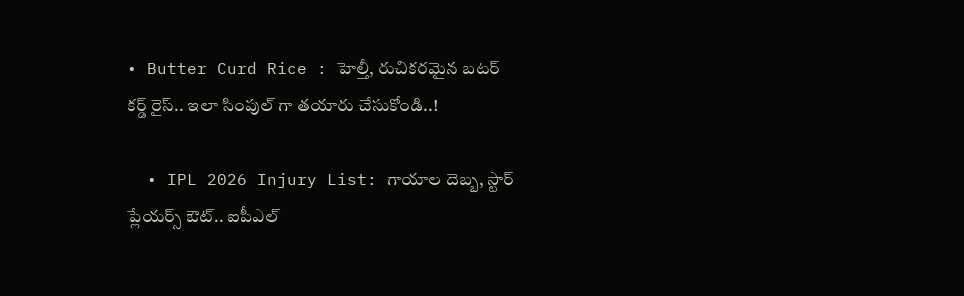• Butter Curd Rice : హెల్తీ, రుచికరమైన బటర్ కర్డ్ రైస్.. ఇలా సింపుల్ గా తయారు చేసుకోండి..!

  • IPL 2026 Injury List: గాయాల దెబ్బ, స్టార్ ప్లేయర్స్ ఔట్.. ఐపీఎల్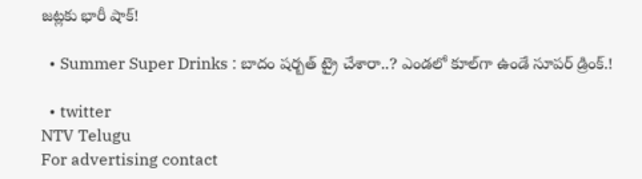జట్లకు భారీ షాక్!

  • Summer Super Drinks : బాదం షర్బత్ ట్రై చేశారా..? ఎండలో కూల్‌గా ఉండే సూపర్ డ్రింక్.!

  • twitter
NTV Telugu
For advertising contact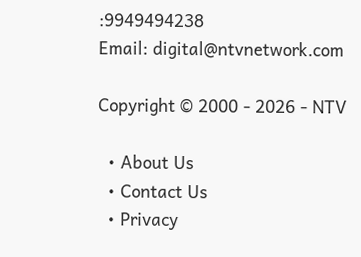:9949494238
Email: digital@ntvnetwork.com

Copyright © 2000 - 2026 - NTV

  • About Us
  • Contact Us
  • Privacy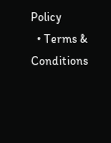Policy
  • Terms & Conditions